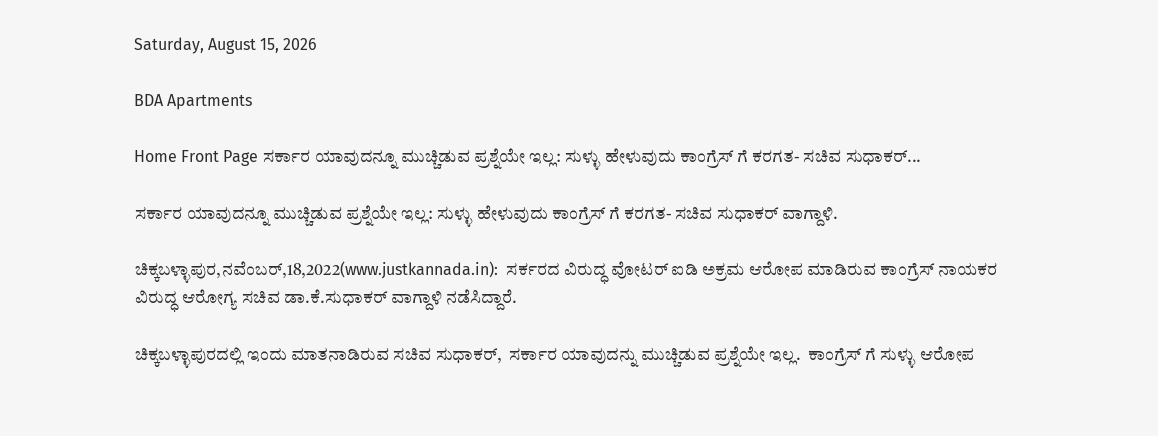Saturday, August 15, 2026

BDA Apartments

Home Front Page ಸರ್ಕಾರ ಯಾವುದನ್ನೂ ಮುಚ್ಚಿಡುವ ಪ್ರಶ್ನೆಯೇ ಇಲ್ಲ: ಸುಳ್ಳು ಹೇಳುವುದು ಕಾಂಗ್ರೆಸ್ ಗೆ ಕರಗತ- ಸಚಿವ ಸುಧಾಕರ್...

ಸರ್ಕಾರ ಯಾವುದನ್ನೂ ಮುಚ್ಚಿಡುವ ಪ್ರಶ್ನೆಯೇ ಇಲ್ಲ: ಸುಳ್ಳು ಹೇಳುವುದು ಕಾಂಗ್ರೆಸ್ ಗೆ ಕರಗತ- ಸಚಿವ ಸುಧಾಕರ್ ವಾಗ್ದಾಳಿ.

ಚಿಕ್ಕಬಳ್ಳಾಪುರ,ನವೆಂಬರ್,18,2022(www.justkannada.in):  ಸರ್ಕರದ ವಿರುದ್ಧ ವೋಟರ್ ಐಡಿ ಅಕ್ರಮ ಆರೋಪ ಮಾಡಿರುವ ಕಾಂಗ್ರೆಸ್ ನಾಯಕರ ವಿರುದ್ಧ ಆರೋಗ್ಯ ಸಚಿವ ಡಾ.ಕೆ.ಸುಧಾಕರ್ ವಾಗ್ದಾಳಿ ನಡೆಸಿದ್ದಾರೆ.

ಚಿಕ್ಕಬಳ್ಳಾಪುರದಲ್ಲಿ ಇಂದು ಮಾತನಾಡಿರುವ ಸಚಿವ ಸುಧಾಕರ್,  ಸರ್ಕಾರ ಯಾವುದನ್ನು ಮುಚ್ಚಿಡುವ ಪ್ರಶ್ನೆಯೇ ಇಲ್ಲ.  ಕಾಂಗ್ರೆಸ್ ಗೆ ಸುಳ್ಳು ಆರೋಪ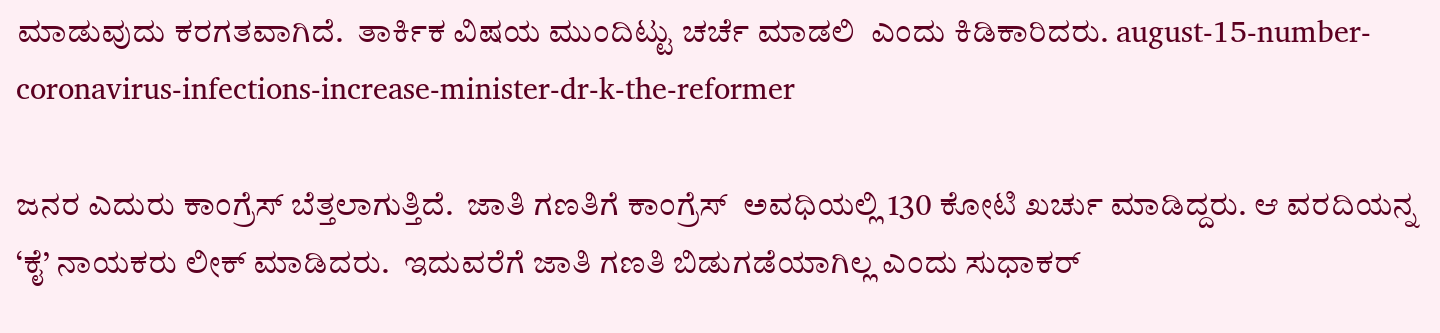ಮಾಡುವುದು ಕರಗತವಾಗಿದೆ.  ತಾರ್ಕಿಕ ವಿಷಯ ಮುಂದಿಟ್ಟು ಚರ್ಚೆ ಮಾಡಲಿ  ಎಂದು ಕಿಡಿಕಾರಿದರು. august-15-number-coronavirus-infections-increase-minister-dr-k-the-reformer

ಜನರ ಎದುರು ಕಾಂಗ್ರೆಸ್ ಬೆತ್ತಲಾಗುತ್ತಿದೆ.  ಜಾತಿ ಗಣತಿಗೆ ಕಾಂಗ್ರೆಸ್  ಅವಧಿಯಲ್ಲಿ 130 ಕೋಟಿ ಖರ್ಚು ಮಾಡಿದ್ದರು. ಆ ವರದಿಯನ್ನ ‘ಕೈ’ ನಾಯಕರು ಲೀಕ್ ಮಾಡಿದರು.  ಇದುವರೆಗೆ ಜಾತಿ ಗಣತಿ ಬಿಡುಗಡೆಯಾಗಿಲ್ಲ ಎಂದು ಸುಧಾಕರ್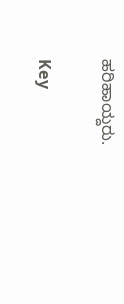ಹರಿಹಾಯ್ದರು.

Key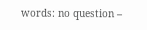words: no question –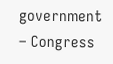government – Congress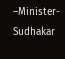–Minister- Sudhakar